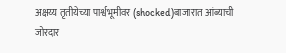अक्षय्य तृतीयेच्या पार्श्वभूमीवर (shocked)बाजारात आंब्याची जोरदार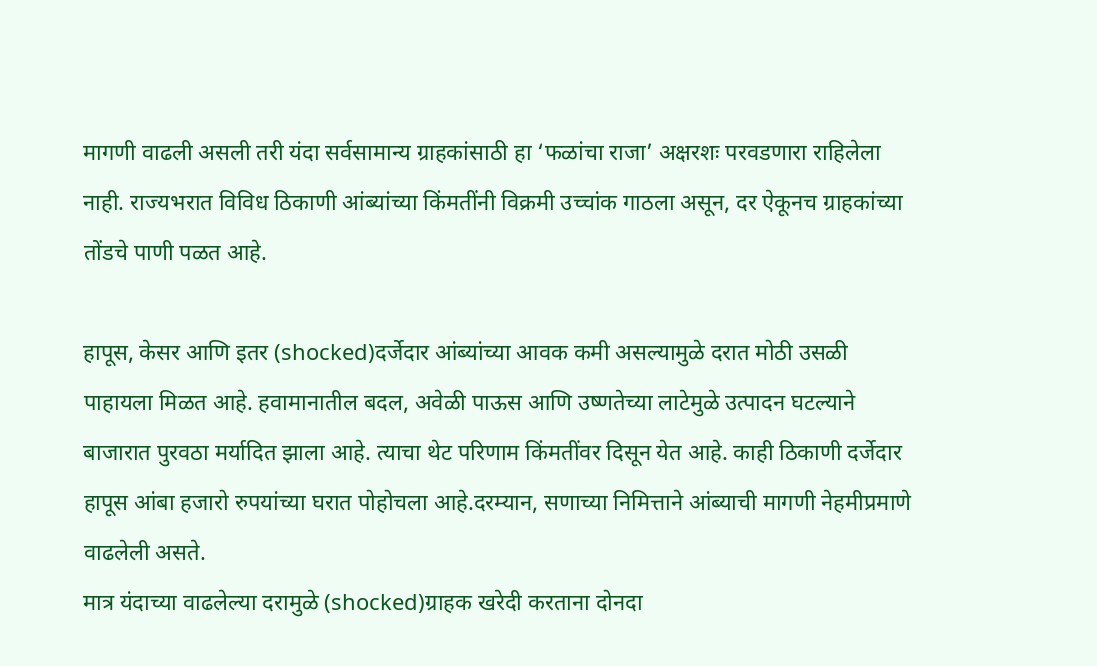मागणी वाढली असली तरी यंदा सर्वसामान्य ग्राहकांसाठी हा ‘फळांचा राजा’ अक्षरशः परवडणारा राहिलेला नाही. राज्यभरात विविध ठिकाणी आंब्यांच्या किंमतींनी विक्रमी उच्चांक गाठला असून, दर ऐकूनच ग्राहकांच्या तोंडचे पाणी पळत आहे.

हापूस, केसर आणि इतर (shocked)दर्जेदार आंब्यांच्या आवक कमी असल्यामुळे दरात मोठी उसळी पाहायला मिळत आहे. हवामानातील बदल, अवेळी पाऊस आणि उष्णतेच्या लाटेमुळे उत्पादन घटल्याने बाजारात पुरवठा मर्यादित झाला आहे. त्याचा थेट परिणाम किंमतींवर दिसून येत आहे. काही ठिकाणी दर्जेदार हापूस आंबा हजारो रुपयांच्या घरात पोहोचला आहे.दरम्यान, सणाच्या निमित्ताने आंब्याची मागणी नेहमीप्रमाणे वाढलेली असते.
मात्र यंदाच्या वाढलेल्या दरामुळे (shocked)ग्राहक खरेदी करताना दोनदा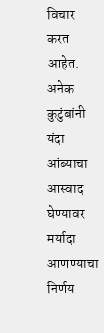विचार करत आहेत. अनेक कुटुंबांनी यंदा आंब्याचा आस्वाद घेण्यावर मर्यादा आणण्याचा निर्णय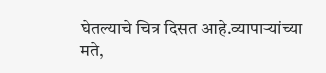घेतल्याचे चित्र दिसत आहे.व्यापाऱ्यांच्या मते,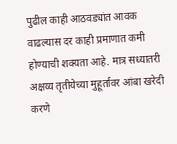पुढील काही आठवड्यांत आवक वाढल्यास दर काही प्रमाणात कमी होण्याची शक्यता आहे. मात्र सध्यातरी अक्षय्य तृतीयेच्या मुहूर्तावर आंबा खरेदी करणे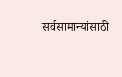सर्वसामान्यांसाठी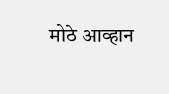मोठे आव्हान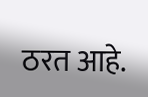ठरत आहे.